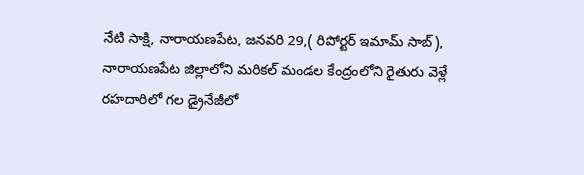నేటి సాక్షి, నారాయణపేట, జనవరి 29,( రిపోర్టర్ ఇమామ్ సాబ్), నారాయణపేట జిల్లాలోని మరికల్ మండల కేంద్రంలోని రైతురు వెళ్లే రహదారిలో గల డ్రైనేజీలో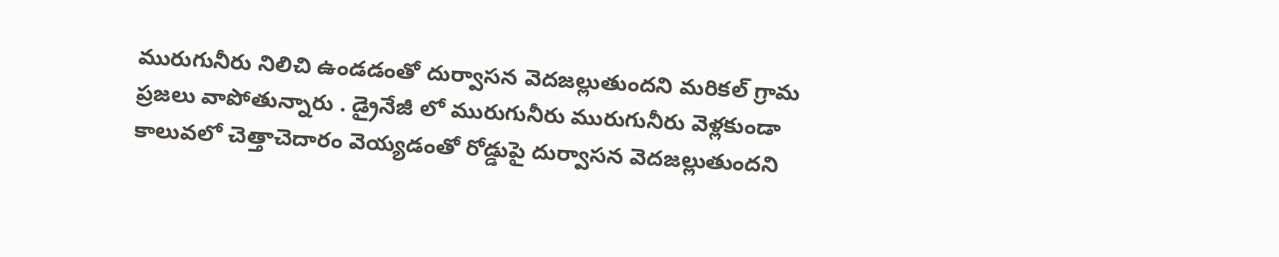మురుగునీరు నిలిచి ఉండడంతో దుర్వాసన వెదజల్లుతుందని మరికల్ గ్రామ ప్రజలు వాపోతున్నారు . డ్రైనేజీ లో మురుగునీరు మురుగునీరు వెళ్లకుండా కాలువలో చెత్తాచెదారం వెయ్యడంతో రోడ్డుపై దుర్వాసన వెదజల్లుతుందని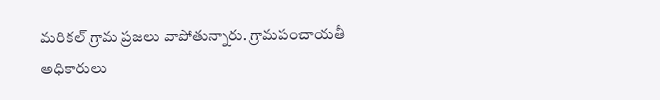మరికల్ గ్రామ ప్రజలు వాపోతున్నారు. గ్రామపంచాయతీ అధికారులు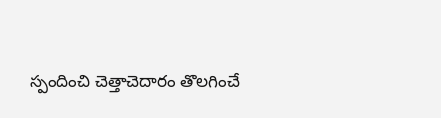స్పందించి చెత్తాచెదారం తొలగించే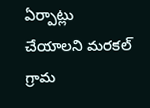ఏర్పాట్లు చేయాలని మరకల్ గ్రామ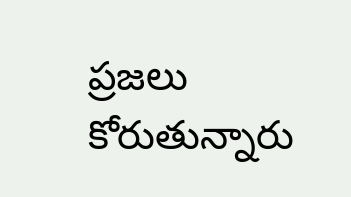ప్రజలు కోరుతున్నారు